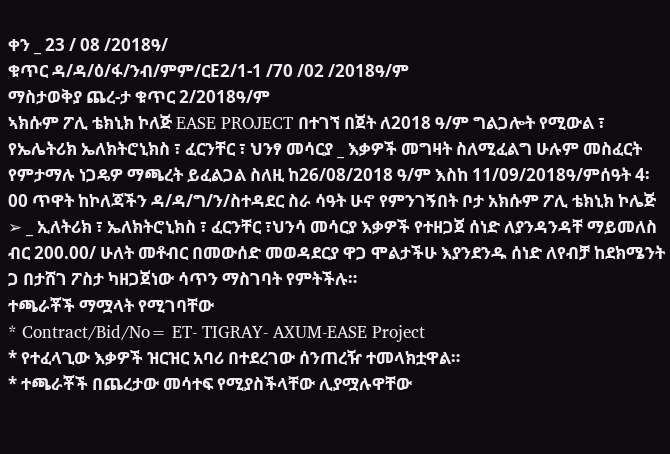ቀን _ 23 / 08 /2018ዓ/
ቁጥር ዳ/ዳ/ዕ/ፋ/ንብ/ምም/ርE2/1-1 /70 /02 /2018ዓ/ም
ማስታወቅያ ጨረ-ታ ቁጥር 2/2018ዓ/ም
ኣክሱም ፖሊ ቴክኒክ ኮለጅ EASE PROJECT በተገኘ በጀት ለ2018 ዓ/ም ግልጋሎት የሚውል ፣ የኤሌትሪክ ኤለክትሮኒክስ ፣ ፈርንቸር ፣ ህንፃ መሳርያ _ እቃዎች መግዛት ስለሚፈልግ ሁሉም መስፈርት የምታማሉ ነጋዴዎ ማጫረት ይፈልጋል ስለዚ ከ26/08/2018 ዓ/ም እስከ 11/09/2018ዓ/ምሰዓት 4፡00 ጥዋት ከኮለጃችን ዳ/ዳ/ግ/ን/ስተዳደር ስራ ሳዓት ሁኖ የምንገኝበት ቦታ አክሱም ፖሊ ቴክኒክ ኮሌጅ
➢ _ ኢለትሪክ ፣ ኤለክትሮኒክስ ፣ ፈርንቸር ፣ህንሳ መሳርያ እቃዎች የተዘጋጀ ሰነድ ለያንዳንዳቸ ማይመለስ ብር 200.00/ ሁለት መቶብር በመውሰድ መወዳደርያ ዋጋ ሞልታችሁ እያንደንዱ ሰነድ ለየብቻ ከደክሜንት ጋ በታሸገ ፖስታ ካዘጋጀነው ሳጥን ማስገባት የምትችሉ።
ተጫራቾች ማሟላት የሚገባቸው
* Contract/Bid/No= ET- TIGRAY- AXUM-EASE Project
* የተፈላጊው እቃዎች ዝርዝር አባሪ በተደረገው ሰንጠረዥ ተመላክቷዋል።
* ተጫራቾች በጨረታው መሳተፍ የሚያስችላቸው ሊያሟሉዋቸው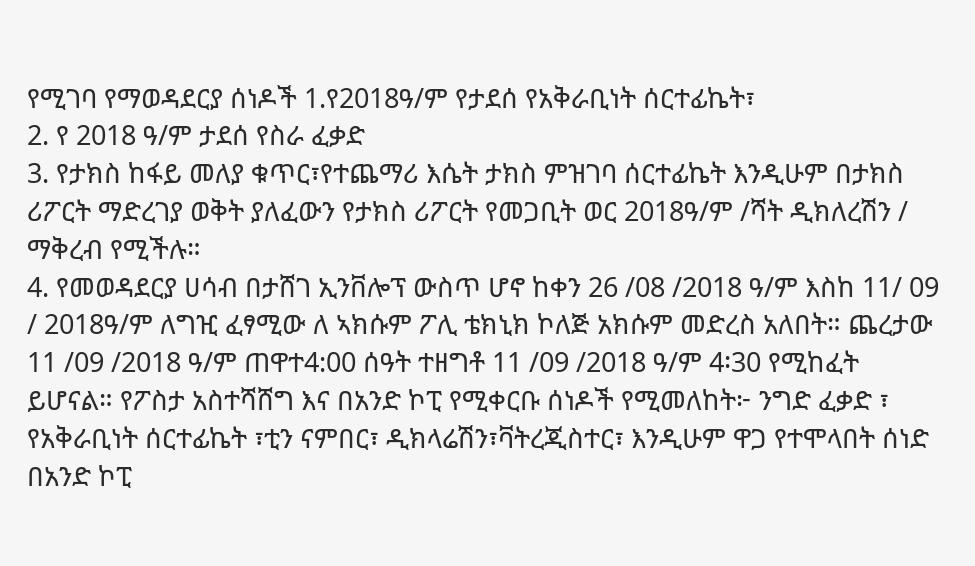የሚገባ የማወዳደርያ ሰነዶች 1.የ2018ዓ/ም የታደሰ የአቅራቢነት ሰርተፊኬት፣
2. የ 2018 ዓ/ም ታደሰ የስራ ፈቃድ
3. የታክስ ከፋይ መለያ ቁጥር፣የተጨማሪ እሴት ታክስ ምዝገባ ሰርተፊኬት እንዲሁም በታክስ ሪፖርት ማድረገያ ወቅት ያለፈውን የታክስ ሪፖርት የመጋቢት ወር 2018ዓ/ም /ሻት ዲክለረሽን / ማቅረብ የሚችሉ።
4. የመወዳደርያ ሀሳብ በታሸገ ኢንቨሎፕ ውስጥ ሆኖ ከቀን 26 /08 /2018 ዓ/ም እስከ 11/ 09 / 2018ዓ/ም ለግዢ ፈፃሚው ለ ኣክሱም ፖሊ ቴክኒክ ኮለጅ አክሱም መድረስ አለበት። ጨረታው 11 /09 /2018 ዓ/ም ጠዋተ4:00 ሰዓት ተዘግቶ 11 /09 /2018 ዓ/ም 4፡30 የሚከፈት ይሆናል። የፖስታ አስተሻሸግ እና በአንድ ኮፒ የሚቀርቡ ሰነዶች የሚመለከት፦ ንግድ ፈቃድ ፣ የአቅራቢነት ሰርተፊኬት ፣ቲን ናምበር፣ ዲክላሬሽን፣ቫትረጂስተር፣ እንዲሁም ዋጋ የተሞላበት ሰነድ በአንድ ኮፒ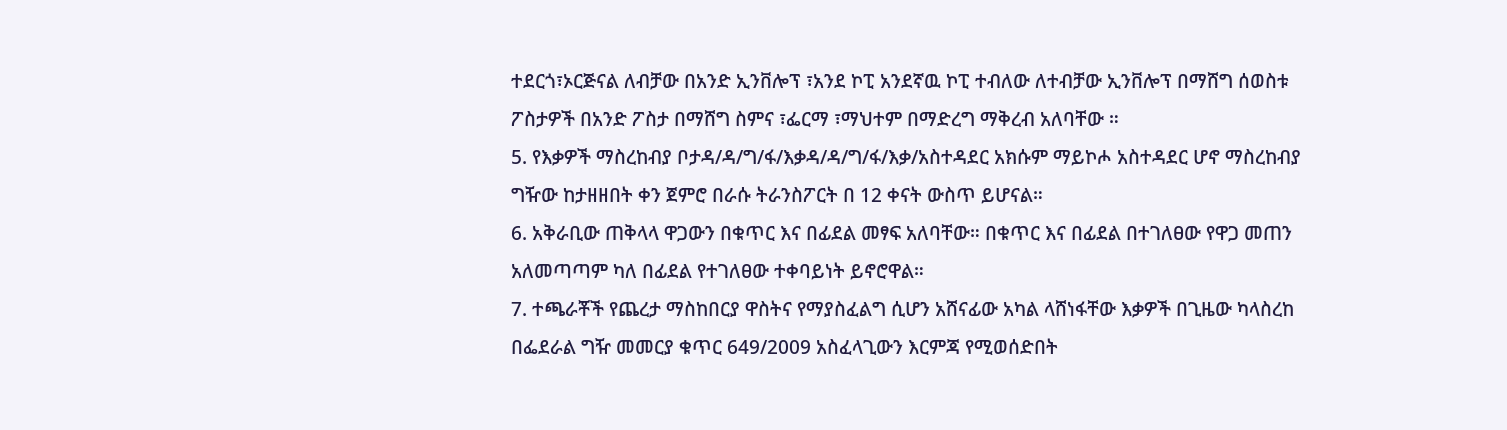ተደርጎ፣ኦርጅናል ለብቻው በአንድ ኢንቨሎፕ ፣አንደ ኮፒ አንደኛዉ ኮፒ ተብለው ለተብቻው ኢንቨሎፕ በማሸግ ሰወስቱ ፖስታዎች በአንድ ፖስታ በማሸግ ስምና ፣ፌርማ ፣ማህተም በማድረግ ማቅረብ አለባቸው ።
5. የእቃዎች ማስረከብያ ቦታዳ/ዳ/ግ/ፋ/እቃዳ/ዳ/ግ/ፋ/እቃ/አስተዳደር አክሱም ማይኮሖ አስተዳደር ሆኖ ማስረከብያ ግዥው ከታዘዘበት ቀን ጀምሮ በራሱ ትራንስፖርት በ 12 ቀናት ውስጥ ይሆናል።
6. አቅራቢው ጠቅላላ ዋጋውን በቁጥር እና በፊደል መፃፍ አለባቸው። በቁጥር እና በፊደል በተገለፀው የዋጋ መጠን አለመጣጣም ካለ በፊደል የተገለፀው ተቀባይነት ይኖሮዋል።
7. ተጫራቾች የጨረታ ማስከበርያ ዋስትና የማያስፈልግ ሲሆን አሸናፊው አካል ላሸነፋቸው እቃዎች በጊዜው ካላስረከ በፌደራል ግዥ መመርያ ቁጥር 649/2009 አስፈላጊውን እርምጃ የሚወሰድበት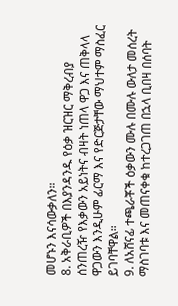መሆኑን እናሳውቃለን።
8. አቅራቢዎች በእያንዳንዱ የዕቃ ዝርዝር ማቅረብያ ሰንጠረዥ የእቃውን አይነትና ብዛት ነጠላ ዋጋ እና ጠቅላላ ዋጋውን እንዲሁም ፊርማ እና የድርጅታቸው ማህተም ማስፈር ይገባቸዋል።
9. ለአሸናፊ ተጫራቾች ዕቃውን ሙሉ በሙሉ ውለታ መሰረት ማስገባቱ እና መጠናቀቁ ከተረጋገጠ በኋላ ቢበዛ በሰባት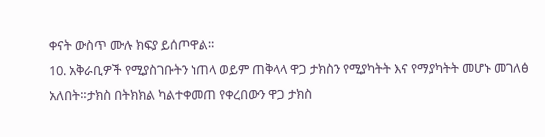ቀናት ውስጥ ሙሉ ክፍያ ይሰጦዋል።
10. አቅራቢዎች የሚያስገቡትን ነጠላ ወይም ጠቅላላ ዋጋ ታክስን የሚያካትት እና የማያካትት መሆኑ መገለፅ አለበት።ታክስ በትክክል ካልተቀመጠ የቀረበውን ዋጋ ታክስ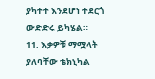ያካተተ እንደሆነ ተደርጎ ውድድሩ ይካሄል።
11. እቃዎቹ ማሟላት ያለባቸው ቴክኒካል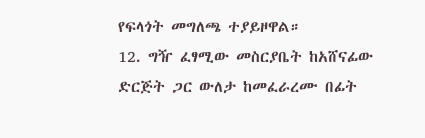የፍላጎት መግለጫ ተያይዞዋል።
12. ግዥ ፈፃሚው መስርያቤት ከአሸናፊው ድርጅት ጋር ውለታ ከመፈራረሙ በፊት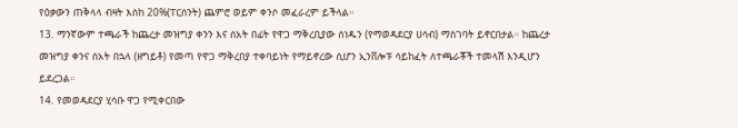የዕቃውን ጠቅላላ ብዛት እስከ 20%(ፐርሰንት) ጨምሮ ወይም ቀንሶ መፈራረም ይችላል።
13. ማንኛውም ተጫራች ከጨረታ መዝግያ ቀንን እና ሰአት በፊት የዋጋ ማቅረቢያው ሰነዱን (የማወዳደርያ ሀሳብ) ማስገባት ይኖርበታል። ከጨረታ መዝግያ ቀንና ሰአት በኋላ (ዘግይቶ) የመጣ የዋጋ ማቅረበያ ተቀባይነት የማይኖረው ሲሆን ኢንቨሎፑ ሳይከፈት ለተጫራቾች ተመላሽ እንዲሆን ይደረጋል።
14. የመወዳደርያ ሂሳቡ ዋጋ የሚቀርበው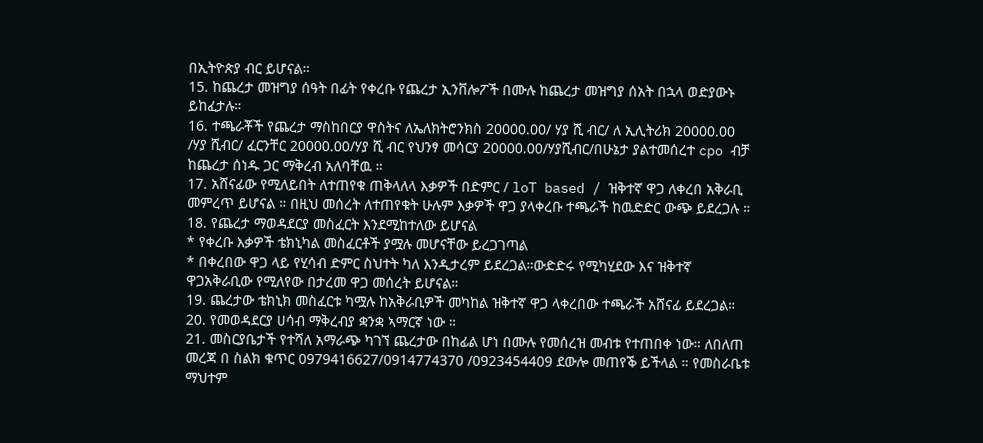በኢትዮጵያ ብር ይሆናል።
15. ከጨረታ መዝግያ ሰዓት በፊት የቀረቡ የጨረታ ኢንቨሎፖች በሙሉ ከጨረታ መዝግያ ሰአት በኋላ ወድያውኑ ይከፈታሉ።
16. ተጫራቾች የጨረታ ማስከበርያ ዋስትና ለኤለክትሮንክስ 20000.00/ ሃያ ሺ ብር/ ለ ኢሊትሪክ 20000.00 /ሃያ ሺብር/ ፈርንቸር 20000.00/ሃያ ሺ ብር የህንፃ መሳርያ 20000.00/ሃያሺብር/በሁኔታ ያልተመሰረተ cpo ብቻ ከጨረታ ሰነዱ ጋር ማቅረብ አለባቸዉ ።
17. አሸናፊው የሚለይበት ለተጠየቁ ጠቅላለላ እቃዎች በድምር / loT based / ዝቅተኛ ዋጋ ለቀረበ አቅራቢ መምረጥ ይሆናል ። በዚህ መሰረት ለተጠየቁት ሁሉም እቃዎች ዋጋ ያላቀረቡ ተጫራች ከዉድድር ውጭ ይደረጋሉ ።
18. የጨረታ ማወዳደርያ መስፈርት እንደሚከተለው ይሆናል
* የቀረቡ እቃዎች ቴክኒካል መስፈርቶች ያሟሉ መሆናቸው ይረጋገጣል
* በቀረበው ዋጋ ላይ የሂሳብ ድምር ስህተት ካለ እንዲታረም ይደረጋል።ውድድሩ የሚካሂደው እና ዝቅተኛ ዋጋአቅራቢው የሚለየው በታረመ ዋጋ መሰረት ይሆናል።
19. ጨረታው ቴክኒክ መስፈርቱ ካሟሉ ከአቅራቢዎች መካከል ዝቅተኛ ዋጋ ላቀረበው ተጫራች አሸናፊ ይደረጋል።
20. የመወዳደርያ ሀሳብ ማቅረብያ ቋንቋ ኣማርኛ ነው ።
21. መስርያቤታች የተሻለ አማራጭ ካገኘ ጨረታው በከፊል ሆነ በሙሉ የመሰረዝ መብቱ የተጠበቀ ነው። ለበለጠ መረጃ በ ስልክ ቁጥር 0979416627/0914774370 /0923454409 ደውሎ መጠየቕ ይችላል ። የመስራቤቱ ማህተም